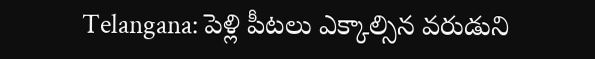Telangana: పెళ్లి పీటలు ఎక్కాల్సిన వరుడుని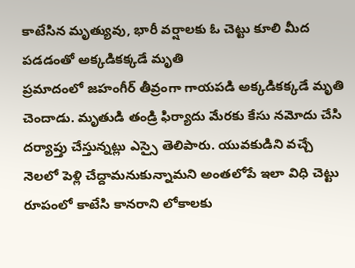కాటేసిన మృత్యువు, భారీ వర్షాలకు ఓ చెట్టు కూలి మీద పడడంతో అక్కడికక్కడే మృతి
ప్రమాదంలో జహంగీర్ తీవ్రంగా గాయపడి అక్కడికక్కడే మృతి చెందాడు. మృతుడి తండ్రి ఫిర్యాదు మేరకు కేసు నమోదు చేసి దర్యాప్తు చేస్తున్నట్లు ఎస్సై తెలిపారు. యువకుడిని వచ్చే నెలలో పెళ్లి చేద్దామనుకున్నామని అంతలోపే ఇలా విధి చెట్టు రూపంలో కాటేసి కానరాని లోకాలకు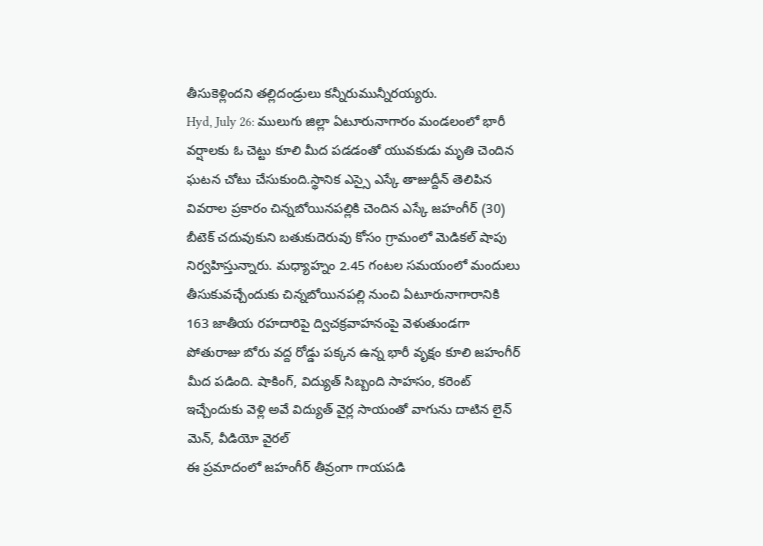తీసుకెళ్లిందని తల్లిదండ్రులు కన్నీరుమున్నీరయ్యరు.
Hyd, July 26: ములుగు జిల్లా ఏటూరునాగారం మండలంలో భారీ వర్షాలకు ఓ చెట్టు కూలి మీద పడడంతో యువకుడు మృతి చెందిన ఘటన చోటు చేసుకుంది.స్థానిక ఎస్సై ఎస్కే తాజుద్దీన్ తెలిపిన వివరాల ప్రకారం చిన్నబోయినపల్లికి చెందిన ఎస్కే జహంగీర్ (30) బీటెక్ చదువుకుని బతుకుదెరువు కోసం గ్రామంలో మెడికల్ షాపు నిర్వహిస్తున్నారు. మధ్యాహ్నం 2.45 గంటల సమయంలో మందులు తీసుకువచ్చేందుకు చిన్నబోయినపల్లి నుంచి ఏటూరునాగారానికి 163 జాతీయ రహదారిపై ద్విచక్రవాహనంపై వెళుతుండగా పోతురాజు బోరు వద్ద రోడ్డు పక్కన ఉన్న భారీ వృక్షం కూలి జహంగీర్ మీద పడింది. షాకింగ్, విద్యుత్ సిబ్బంది సాహసం, కరెంట్ ఇచ్చేందుకు వెళ్లి అవే విద్యుత్ వైర్ల సాయంతో వాగును దాటిన లైన్ మెన్, వీడియో వైరల్
ఈ ప్రమాదంలో జహంగీర్ తీవ్రంగా గాయపడి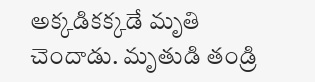అక్కడికక్కడే మృతి చెందాడు. మృతుడి తండ్రి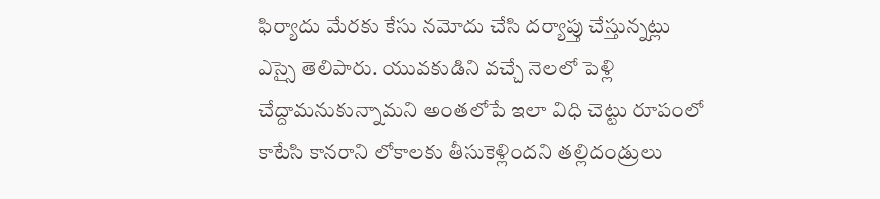ఫిర్యాదు మేరకు కేసు నమోదు చేసి దర్యాప్తు చేస్తున్నట్లు ఎస్సై తెలిపారు. యువకుడిని వచ్చే నెలలో పెళ్లి చేద్దామనుకున్నామని అంతలోపే ఇలా విధి చెట్టు రూపంలో కాటేసి కానరాని లోకాలకు తీసుకెళ్లిందని తల్లిదండ్రులు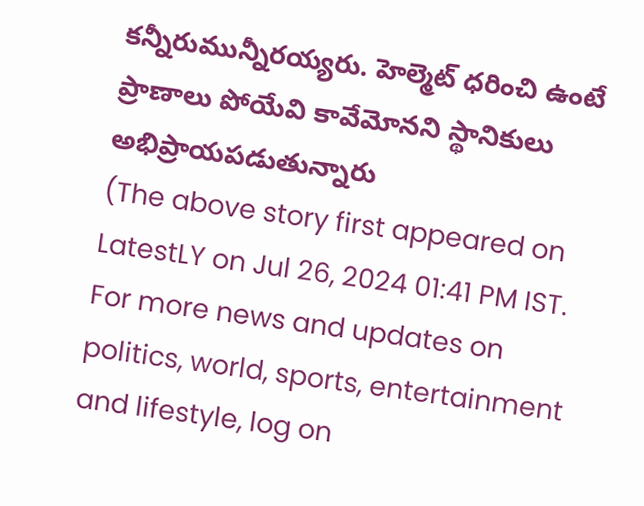కన్నీరుమున్నీరయ్యరు. హెల్మెట్ ధరించి ఉంటే ప్రాణాలు పోయేవి కావేమోనని స్థానికులు అభిప్రాయపడుతున్నారు
(The above story first appeared on LatestLY on Jul 26, 2024 01:41 PM IST. For more news and updates on politics, world, sports, entertainment and lifestyle, log on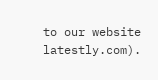to our website latestly.com).